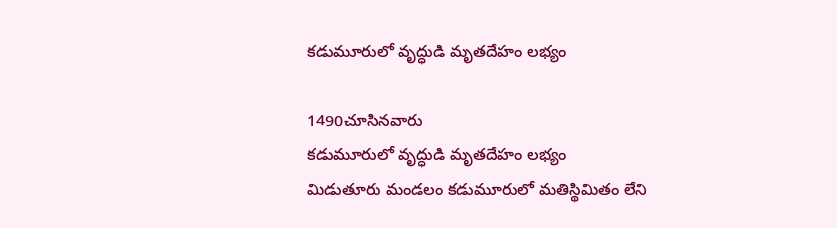కడుమూరులో వృద్ధుడి మృతదేహం లభ్యం

1490చూసినవారు
కడుమూరులో వృద్ధుడి మృతదేహం లభ్యం
మిడుతూరు మండలం కడుమూరులో మతిస్థిమితం లేని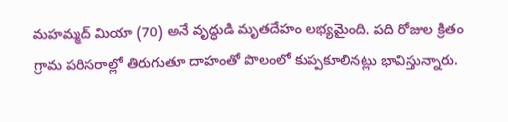మహమ్మద్ మియా (70) అనే వృద్ధుడి మృతదేహం లభ్యమైంది. పది రోజుల క్రితం గ్రామ పరిసరాల్లో తిరుగుతూ దాహంతో పొలంలో కుప్పకూలినట్లు భావిస్తున్నారు.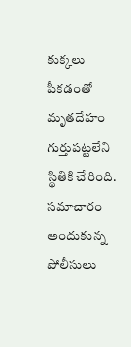కుక్కలు పీకడంతో మృతదేహం గుర్తుపట్టలేని స్థితికి చేరింది. సమాచారం అందుకున్న పోలీసులు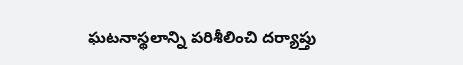ఘటనాస్థలాన్ని పరిశీలించి దర్యాప్తు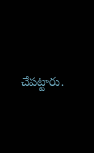చేపట్టారు.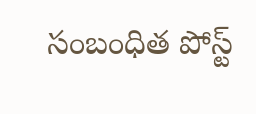సంబంధిత పోస్ట్